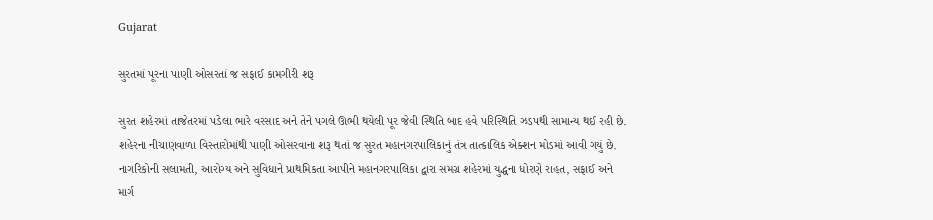Gujarat

સુરતમાં પૂરના પાણી ઓસરતાં જ સફાઈ કામગીરી શરૂ

સુરત શહેરમાં તાજેતરમાં પડેલા ભારે વરસાદ અને તેને પગલે ઊભી થયેલી પૂર જેવી સ્થિતિ બાદ હવે પરિસ્થિતિ ઝડપથી સામાન્ય થઈ રહી છે. શહેરના નીચાણવાળા વિસ્તારોમાંથી પાણી ઓસરવાના શરૂ થતાં જ સુરત મહાનગરપાલિકાનું તંત્ર તાત્કાલિક એક્શન મોડમાં આવી ગયું છે. નાગરિકોની સલામતી, આરોગ્ય અને સુવિધાને પ્રાથમિકતા આપીને મહાનગરપાલિકા દ્વારા સમગ્ર શહેરમાં યુદ્ધના ધોરણે રાહત, સફાઈ અને માર્ગ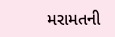મરામતની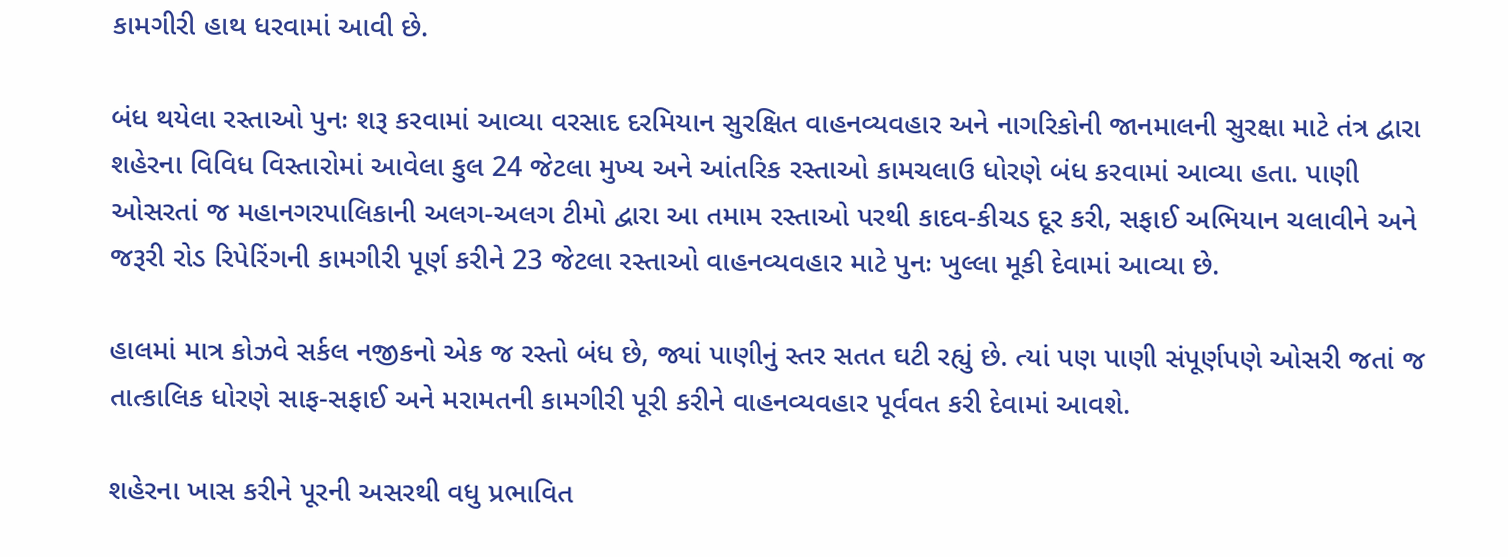કામગીરી હાથ ધરવામાં આવી છે.

બંધ થયેલા રસ્તાઓ પુનઃ શરૂ કરવામાં આવ્યા વરસાદ દરમિયાન સુરક્ષિત વાહનવ્યવહાર અને નાગરિકોની જાનમાલની સુરક્ષા માટે તંત્ર દ્વારા શહેરના વિવિધ વિસ્તારોમાં આવેલા કુલ 24 જેટલા મુખ્ય અને આંતરિક રસ્તાઓ કામચલાઉ ધોરણે બંધ કરવામાં આવ્યા હતા. પાણી ઓસરતાં જ મહાનગરપાલિકાની અલગ-અલગ ટીમો દ્વારા આ તમામ રસ્તાઓ પરથી કાદવ-કીચડ દૂર કરી, સફાઈ અભિયાન ચલાવીને અને જરૂરી રોડ રિપેરિંગની કામગીરી પૂર્ણ કરીને 23 જેટલા રસ્તાઓ વાહનવ્યવહાર માટે પુનઃ ખુલ્લા મૂકી દેવામાં આવ્યા છે.

હાલમાં માત્ર કોઝવે સર્કલ નજીકનો એક જ રસ્તો બંધ છે, જ્યાં પાણીનું સ્તર સતત ઘટી રહ્યું છે. ત્યાં પણ પાણી સંપૂર્ણપણે ઓસરી જતાં જ તાત્કાલિક ધોરણે સાફ-સફાઈ અને મરામતની કામગીરી પૂરી કરીને વાહનવ્યવહાર પૂર્વવત કરી દેવામાં આવશે.

શહેરના ખાસ કરીને પૂરની અસરથી વધુ પ્રભાવિત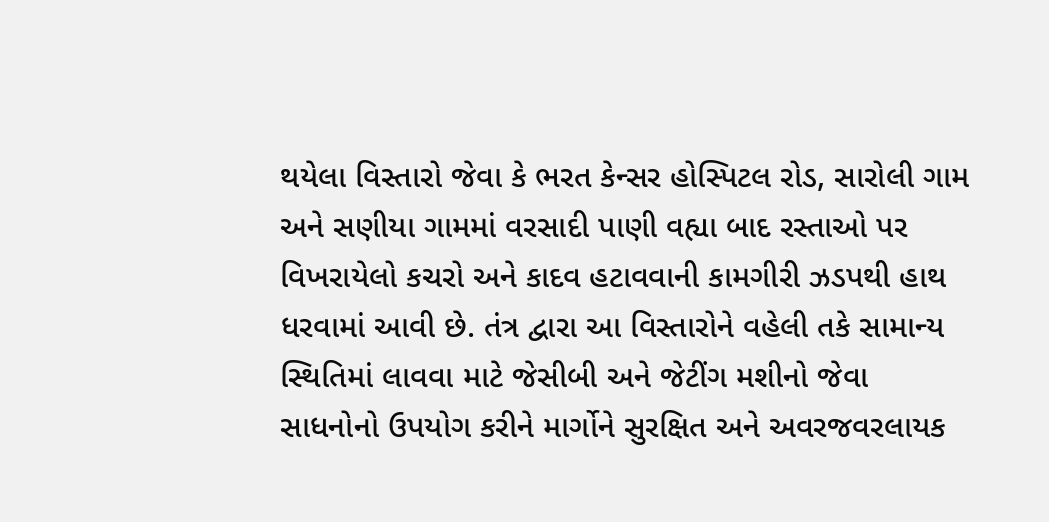થયેલા વિસ્તારો જેવા કે ભરત કેન્સર હોસ્પિટલ રોડ, સારોલી ગામ અને સણીયા ગામમાં વરસાદી પાણી વહ્યા બાદ રસ્તાઓ પર વિખરાયેલો કચરો અને કાદવ હટાવવાની કામગીરી ઝડપથી હાથ ધરવામાં આવી છે. તંત્ર દ્વારા આ વિસ્તારોને વહેલી તકે સામાન્ય સ્થિતિમાં લાવવા માટે જેસીબી અને જેટીંગ મશીનો જેવા સાધનોનો ઉપયોગ કરીને માર્ગોને સુરક્ષિત અને અવરજવરલાયક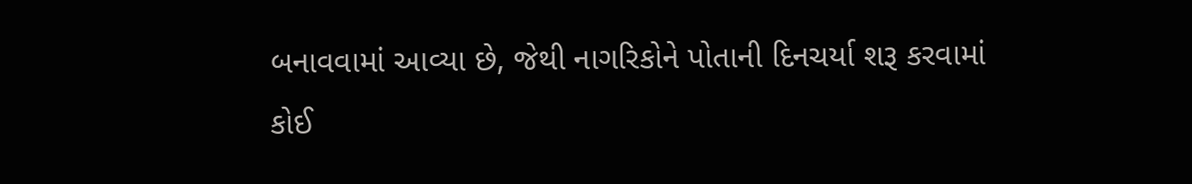બનાવવામાં આવ્યા છે, જેથી નાગરિકોને પોતાની દિનચર્યા શરૂ કરવામાં કોઈ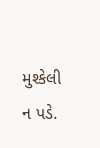મુશ્કેલી ન પડે.